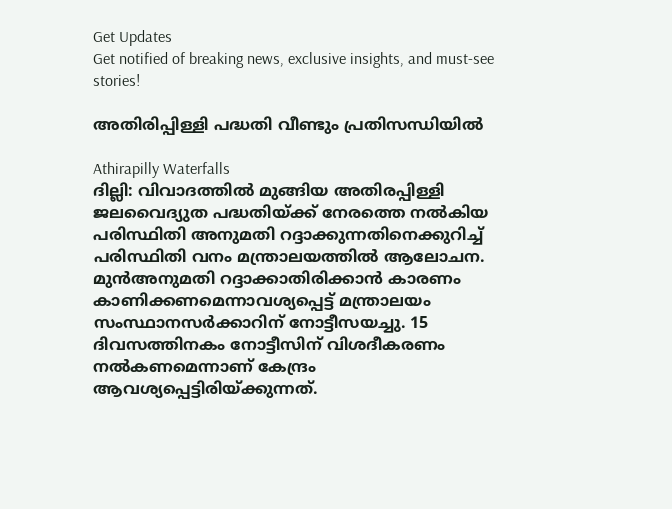Get Updates
Get notified of breaking news, exclusive insights, and must-see stories!

അതിരിപ്പിള്ളി പദ്ധതി വീണ്ടും പ്രതിസന്ധിയില്‍

Athirapilly Waterfalls
ദില്ലി: വിവാദത്തില്‍ മുങ്ങിയ അതിരപ്പിള്ളി ജലവൈദ്യുത പദ്ധതിയ്ക്ക് നേരത്തെ നല്‍കിയ പരിസ്ഥിതി അനുമതി റദ്ദാക്കുന്നതിനെക്കുറിച്ച് പരിസ്ഥിതി വനം മന്ത്രാലയത്തില്‍ ആലോചന. മുന്‍അനുമതി റദ്ദാക്കാതിരിക്കാന്‍ കാരണം കാണിക്കണമെന്നാവശ്യപ്പെട്ട് മന്ത്രാലയം സംസ്ഥാനസര്‍ക്കാറിന് നോട്ടീസയച്ചു. 15 ദിവസത്തിനകം നോട്ടീസിന് വിശദീകരണം നല്‍കണമെന്നാണ് കേന്ദ്രം ആവശ്യപ്പെട്ടിരിയ്ക്കുന്നത്.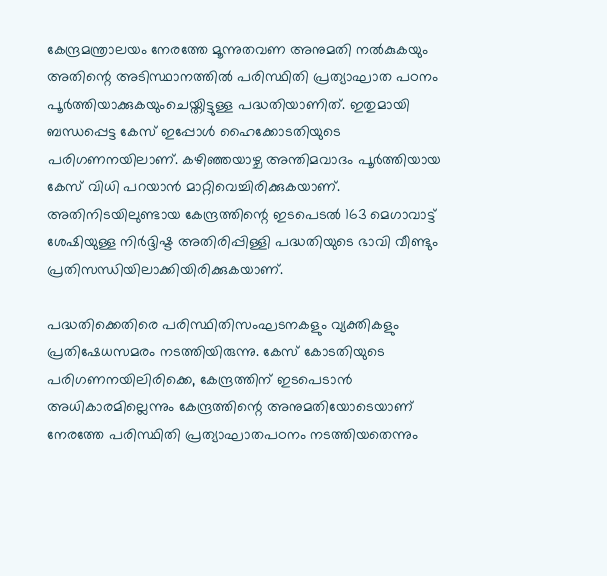കേന്ദ്രമന്ത്രാലയം നേരത്തേ മൂന്നുതവണ അനുമതി നല്‍കുകയും അതിന്റെ അടിസ്ഥാനത്തില്‍ പരിസ്ഥിതി പ്രത്യാഘാത പഠനം പൂര്‍ത്തിയാക്കുകയുംചെയ്തിട്ടുള്ള പദ്ധതിയാണിത്. ഇതുമായി ബന്ധപ്പെട്ട കേസ് ഇപ്പോള്‍ ഹൈക്കോടതിയുടെ പരിഗണനയിലാണ്. കഴിഞ്ഞയാഴ്ച അന്തിമവാദം പൂര്‍ത്തിയായ കേസ് വിധി പറയാന്‍ മാറ്റിവെച്ചിരിക്കുകയാണ്. അതിനിടയിലുണ്ടായ കേന്ദ്രത്തിന്റെ ഇടപെടല്‍ 163 മെഗാവാട്ട് ശേഷിയുള്ള നിര്‍ദ്ദിഷ്ട അതിരിപ്പിള്ളി പദ്ധതിയുടെ ഭാവി വീണ്ടും പ്രതിസന്ധിയിലാക്കിയിരിക്കുകയാണ്.

പദ്ധതിക്കെതിരെ പരിസ്ഥിതിസംഘടനകളും വ്യക്തികളും പ്രതിഷേധസമരം നടത്തിയിരുന്നു. കേസ് കോടതിയുടെ പരിഗണനയിലിരിക്കെ, കേന്ദ്രത്തിന് ഇടപെടാന്‍ അധികാരമില്ലെന്നും കേന്ദ്രത്തിന്റെ അനുമതിയോടെയാണ് നേരത്തേ പരിസ്ഥിതി പ്രത്യാഘാതപഠനം നടത്തിയതെന്നും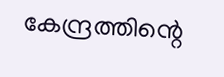കേന്ദ്രത്തിന്റെ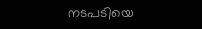നടപടിയെ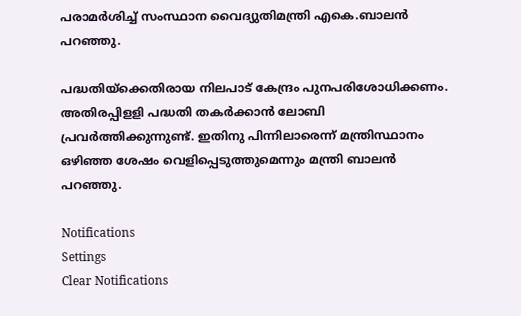പരാമര്‍ശിച്ച് സംസ്ഥാന വൈദ്യുതിമന്ത്രി എകെ.ബാലന്‍ പറഞ്ഞു.

പദ്ധതിയ്‌ക്കെതിരായ നിലപാട് കേന്ദ്രം പുനപരിശോധിക്കണം. അതിരപ്പിളളി പദ്ധതി തകര്‍ക്കാന്‍ ലോബി പ്രവര്‍ത്തിക്കുന്നുണ്ട്. ഇതിനു പിന്നിലാരെന്ന് മന്ത്രിസ്ഥാനം ഒഴിഞ്ഞ ശേഷം വെളിപ്പെടുത്തുമെന്നും മന്ത്രി ബാലന്‍ പറഞ്ഞു.

Notifications
Settings
Clear Notifications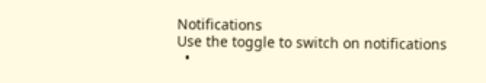Notifications
Use the toggle to switch on notifications
  •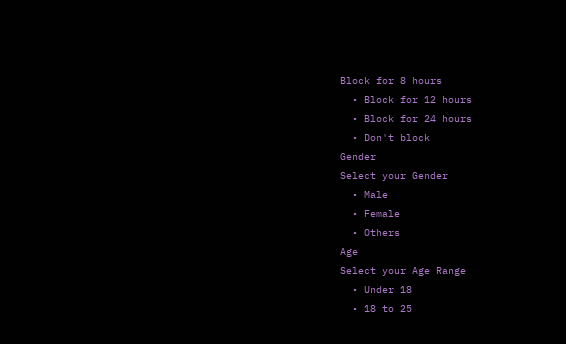Block for 8 hours
  • Block for 12 hours
  • Block for 24 hours
  • Don't block
Gender
Select your Gender
  • Male
  • Female
  • Others
Age
Select your Age Range
  • Under 18
  • 18 to 25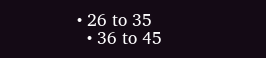• 26 to 35
  • 36 to 45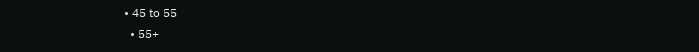• 45 to 55
  • 55+